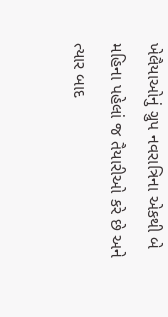ખેલૈયાઓનું ગ્રુપ નવરાત્રિના એકથી બે મહિના પહેલાં જ તૈયારીઓ કરે છે અને ત્યાર બાદ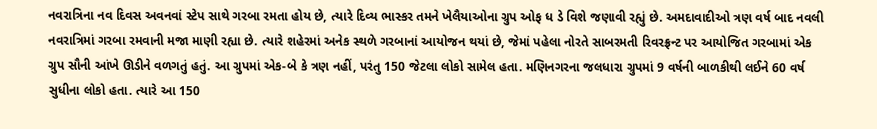નવરાત્રિના નવ દિવસ અવનવાં સ્ટેપ સાથે ગરબા રમતા હોય છે, ત્યારે દિવ્ય ભાસ્કર તમને ખેલૈયાઓના ગ્રુપ ઓફ ધ ડે વિશે જણાવી રહ્યું છે. અમદાવાદીઓ ત્રણ વર્ષ બાદ નવલી નવરાત્રિમાં ગરબા રમવાની મજા માણી રહ્યા છે. ત્યારે શહેરમાં અનેક સ્થળે ગરબાનાં આયોજન થયાં છે, જેમાં પહેલા નોરતે સાબરમતી રિવરફ્રન્ટ પર આયોજિત ગરબામાં એક ગ્રુપ સૌની આંખે ઊડીને વળગતું હતું. આ ગ્રુપમાં એક-બે કે ત્રણ નહીં, પરંતુ 150 જેટલા લોકો સામેલ હતા. મણિનગરના જલધારા ગ્રુપમાં 9 વર્ષની બાળકીથી લઈને 60 વર્ષ સુધીના લોકો હતા. ત્યારે આ 150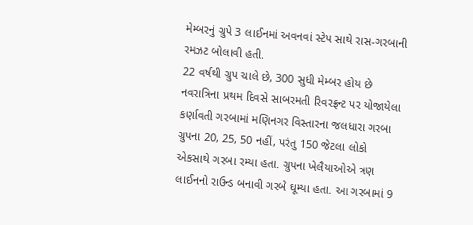મેમ્બરનું ગ્રુપે 3 લાઈનમાં અવનવાં સ્ટેપ સાથે રાસ-ગરબાની રમઝટ બોલાવી હતી.
22 વર્ષથી ગ્રુપ ચાલે છે, 300 સુધી મેમ્બર હોય છે
નવરાત્રિના પ્રથમ દિવસે સાબરમતી રિવરફ્રન્ટ પર યોજાયેલા કર્ણાવતી ગરબામાં મણિનગર વિસ્તારના જલધારા ગરબા ગ્રુપના 20, 25, 50 નહીં, પરંતુ 150 જેટલા લોકો એકસાથે ગરબા રમ્યા હતા. ગ્રુપના ખેલૈયાઓએ ત્રણ લાઈનનો રાઉન્ડ બનાવી ગરબે ઘૂમ્યા હતા. આ ગરબામાં 9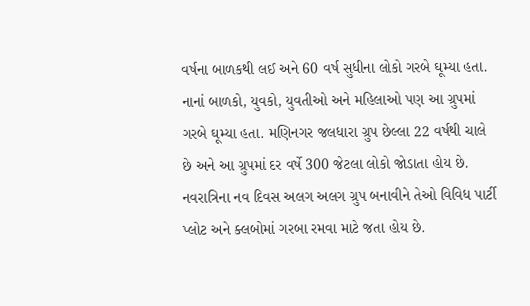વર્ષના બાળકથી લઈ અને 60 વર્ષ સુધીના લોકો ગરબે ઘૂમ્યા હતા. નાનાં બાળકો, યુવકો, યુવતીઓ અને મહિલાઓ પણ આ ગ્રુપમાં ગરબે ઘૂમ્યા હતા. મણિનગર જલધારા ગ્રુપ છેલ્લા 22 વર્ષથી ચાલે છે અને આ ગ્રુપમાં દર વર્ષે 300 જેટલા લોકો જોડાતા હોય છે. નવરાત્રિના નવ દિવસ અલગ અલગ ગ્રુપ બનાવીને તેઓ વિવિધ પાર્ટી પ્લોટ અને ક્લબોમાં ગરબા રમવા માટે જતા હોય છે.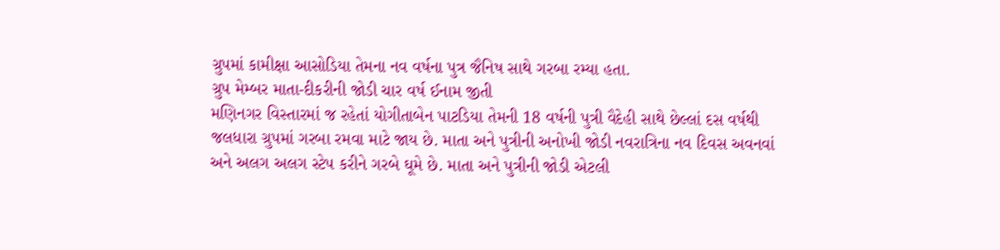ગ્રુપમાં કામીક્ષા આસોડિયા તેમના નવ વર્ષના પુત્ર જૈનિષ સાથે ગરબા રમ્યા હતા.
ગ્રુપ મેમ્બર માતા-દીકરીની જોડી ચાર વર્ષ ઈનામ જીતી
મણિનગર વિસ્તારમાં જ રહેતાં યોગીતાબેન પાટડિયા તેમની 18 વર્ષની પુત્રી વૈદેહી સાથે છેલ્લાં દસ વર્ષથી જલધારા ગ્રુપમાં ગરબા રમવા માટે જાય છે. માતા અને પુત્રીની અનોખી જોડી નવરાત્રિના નવ દિવસ અવનવાં અને અલગ અલગ સ્ટેપ કરીને ગરબે ઘૂમે છે. માતા અને પુત્રીની જોડી એટલી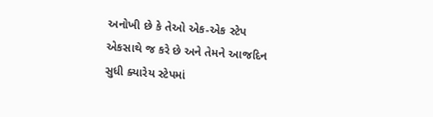અનોખી છે કે તેઓ એક-એક સ્ટેપ એકસાથે જ કરે છે અને તેમને આજદિન સુધી ક્યારેય સ્ટેપમાં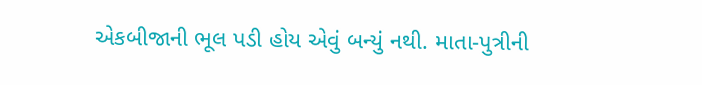એકબીજાની ભૂલ પડી હોય એવું બન્યું નથી. માતા-પુત્રીની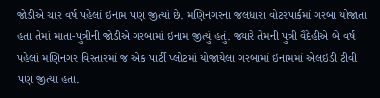જોડીએ ચાર વર્ષ પહેલાં ઇનામ પણ જીત્યાં છે. મણિનગરના જલધારા વોટરપાર્કમાં ગરબા યોજાતા હતા તેમાં માતા-પુત્રીની જોડીએ ગરબામાં ઇનામ જીત્યું હતું. જ્યારે તેમની પુત્રી વૈદેહીએ બે વર્ષ પહેલાં મણિનગર વિસ્તારમાં જ એક પાર્ટી પ્લોટમાં યોજાયેલા ગરબામાં ઇનામમાં એલઇડી ટીવી પણ જીત્યા હતા.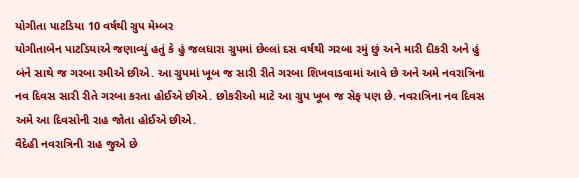યોગીતા પાટડિયા 10 વર્ષથી ગ્રુપ મેમ્બર
યોગીતાબેન પાટડિયાએ જણાવ્યું હતું કે હું જલધારા ગ્રુપમાં છેલ્લાં દસ વર્ષથી ગરબા રમું છું અને મારી દીકરી અને હું બંને સાથે જ ગરબા રમીએ છીએ. આ ગ્રુપમાં ખૂબ જ સારી રીતે ગરબા શિખવાડવામાં આવે છે અને અમે નવરાત્રિના નવ દિવસ સારી રીતે ગરબા કરતા હોઈએ છીએ. છોકરીઓ માટે આ ગ્રુપ ખૂબ જ સેફ પણ છે. નવરાત્રિના નવ દિવસ અમે આ દિવસોની રાહ જોતા હોઈએ છીએ.
વૈદેહી નવરાત્રિની રાહ જુએ છે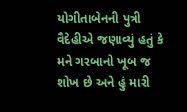યોગીતાબેનની પુત્રી વૈદેહીએ જણાવ્યું હતું કે મને ગરબાનો ખૂબ જ શોખ છે અને હું મારી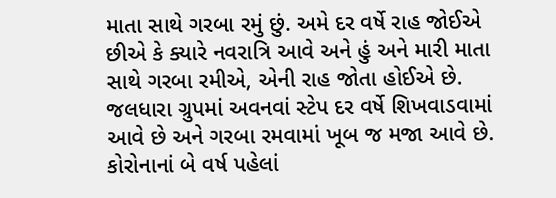માતા સાથે ગરબા રમું છું. અમે દર વર્ષે રાહ જોઈએ છીએ કે ક્યારે નવરાત્રિ આવે અને હું અને મારી માતા સાથે ગરબા રમીએ, એની રાહ જોતા હોઈએ છે. જલધારા ગ્રુપમાં અવનવાં સ્ટેપ દર વર્ષે શિખવાડવામાં આવે છે અને ગરબા રમવામાં ખૂબ જ મજા આવે છે. કોરોનાનાં બે વર્ષ પહેલાં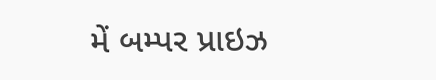મેં બમ્પર પ્રાઇઝ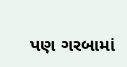પણ ગરબામાં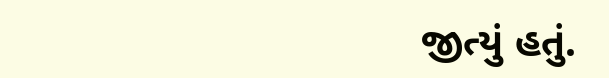જીત્યું હતું.